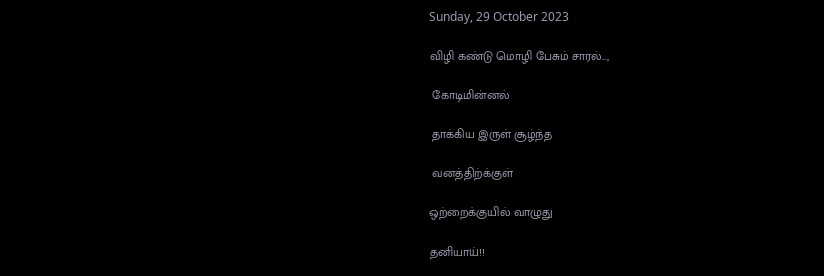Sunday, 29 October 2023

விழி கண்டு மொழி பேசும் சாரல்...,

 கோடிமின்னல்

 தாக்கிய இருள் சூழ்ந்த

 வனத்திற்க்குள்

ஒற்றைக்குயில் வாழுது

தனியாய்!!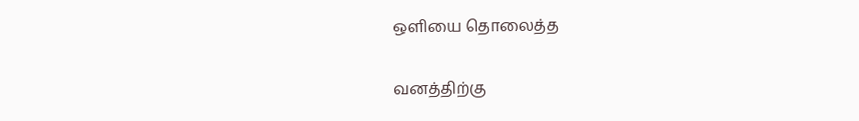ஒளியை தொலைத்த

வனத்திற்கு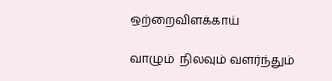ஒற்றைவிளக்காய்

வாழும்  நிலவும் வளர்ந்தும்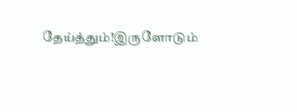தேய்த்தும்!இருளோடும்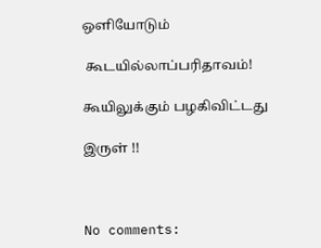ஒளியோடும்

 கூடயில்லாப்பரிதாவம்!

கூயிலுக்கும் பழகிவிட்டது

இருள் !!



No comments: